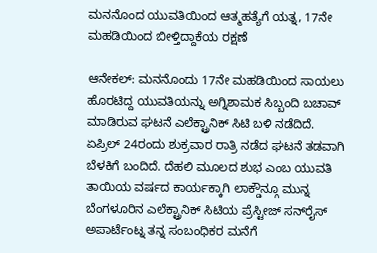ಮನನೊಂದ ಯುವತಿಯಿಂದ ಆತ್ಮಹತ್ಯೆಗೆ ಯತ್ನ, 17ನೇ ಮಹಡಿಯಿಂದ ಬೀಳ್ತಿದ್ದಾಕೆಯ ರಕ್ಷಣೆ

ಆನೇಕಲ್: ಮನನೊಂದು 17ನೇ ಮಹಡಿಯಿಂದ ಸಾಯಲು ಹೊರಟಿದ್ದ ಯುವತಿಯನ್ನು ಅಗ್ನಿಶಾಮಕ ಸಿಬ್ಬಂದಿ ಬಚಾವ್ ಮಾಡಿರುವ ಘಟನೆ ಎಲೆಕ್ಟ್ರಾನಿಕ್ ಸಿಟಿ ಬಳಿ ನಡೆದಿದೆ. ಏಪ್ರಿಲ್ 24ರಂದು ಶುಕ್ರವಾರ ರಾತ್ರಿ ನಡೆದ ಘಟನೆ ತಡವಾಗಿ ಬೆಳಕಿಗೆ ಬಂದಿದೆ. ದೆಹಲಿ ಮೂಲದ ಶುಭ ಎಂಬ ಯುವತಿ ತಾಯಿಯ ವರ್ಷದ ಕಾರ್ಯಕ್ಕಾಗಿ ಲಾಕ್ಡೌನ್ಗೂ ಮುನ್ನ ಬೆಂಗಳೂರಿನ ಎಲೆಕ್ಟ್ರಾನಿಕ್ ಸಿಟಿಯ ಪ್ರೆಸ್ಟೀಜ್‌ ಸನ್‌ರೈಸ್ ಅಪಾರ್ಟೆಂಟ್ನ ತನ್ನ ಸಂಬಂಧಿಕರ ಮನೆಗೆ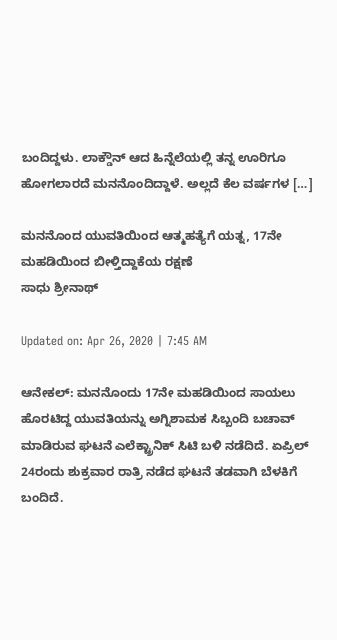ಬಂದಿದ್ದಳು. ಲಾಕ್ಡೌನ್ ಆದ ಹಿನ್ನೆಲೆಯಲ್ಲಿ ತನ್ನ ಊರಿಗೂ ಹೋಗಲಾರದೆ ಮನನೊಂದಿದ್ದಾಳೆ. ಅಲ್ಲದೆ ಕೆಲ ವರ್ಷಗಳ […]

ಮನನೊಂದ ಯುವತಿಯಿಂದ ಆತ್ಮಹತ್ಯೆಗೆ ಯತ್ನ, 17ನೇ ಮಹಡಿಯಿಂದ ಬೀಳ್ತಿದ್ದಾಕೆಯ ರಕ್ಷಣೆ
ಸಾಧು ಶ್ರೀನಾಥ್

Updated on: Apr 26, 2020 | 7:45 AM

ಆನೇಕಲ್: ಮನನೊಂದು 17ನೇ ಮಹಡಿಯಿಂದ ಸಾಯಲು ಹೊರಟಿದ್ದ ಯುವತಿಯನ್ನು ಅಗ್ನಿಶಾಮಕ ಸಿಬ್ಬಂದಿ ಬಚಾವ್ ಮಾಡಿರುವ ಘಟನೆ ಎಲೆಕ್ಟ್ರಾನಿಕ್ ಸಿಟಿ ಬಳಿ ನಡೆದಿದೆ. ಏಪ್ರಿಲ್ 24ರಂದು ಶುಕ್ರವಾರ ರಾತ್ರಿ ನಡೆದ ಘಟನೆ ತಡವಾಗಿ ಬೆಳಕಿಗೆ ಬಂದಿದೆ.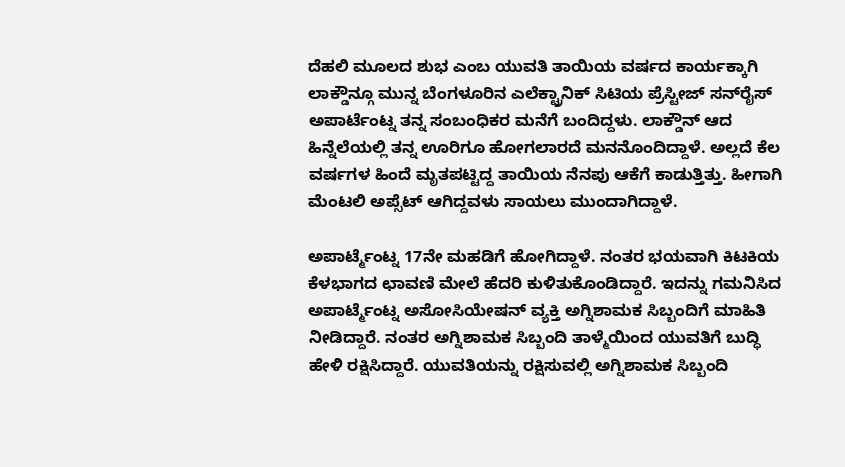ದೆಹಲಿ ಮೂಲದ ಶುಭ ಎಂಬ ಯುವತಿ ತಾಯಿಯ ವರ್ಷದ ಕಾರ್ಯಕ್ಕಾಗಿ ಲಾಕ್ಡೌನ್ಗೂ ಮುನ್ನ ಬೆಂಗಳೂರಿನ ಎಲೆಕ್ಟ್ರಾನಿಕ್ ಸಿಟಿಯ ಪ್ರೆಸ್ಟೀಜ್‌ ಸನ್‌ರೈಸ್ ಅಪಾರ್ಟೆಂಟ್ನ ತನ್ನ ಸಂಬಂಧಿಕರ ಮನೆಗೆ ಬಂದಿದ್ದಳು. ಲಾಕ್ಡೌನ್ ಆದ ಹಿನ್ನೆಲೆಯಲ್ಲಿ ತನ್ನ ಊರಿಗೂ ಹೋಗಲಾರದೆ ಮನನೊಂದಿದ್ದಾಳೆ. ಅಲ್ಲದೆ ಕೆಲ ವರ್ಷಗಳ ಹಿಂದೆ ಮೃತಪಟ್ಟಿದ್ದ ತಾಯಿಯ ನೆನಪು ಆಕೆಗೆ ಕಾಡುತ್ತಿತ್ತು. ಹೀಗಾಗಿ ಮೆಂಟಲಿ ಅಪ್ಸೆಟ್‌ ಆಗಿದ್ದವಳು ಸಾಯಲು ಮುಂದಾಗಿದ್ದಾಳೆ.

ಅಪಾರ್ಟ್ಮೆಂಟ್ನ 17ನೇ ಮಹಡಿಗೆ ಹೋಗಿದ್ದಾಳೆ. ನಂತರ ಭಯವಾಗಿ ಕಿಟಕಿಯ ಕೆಳಭಾಗದ ಛಾವಣಿ ಮೇಲೆ ಹೆದರಿ ಕುಳಿತುಕೊಂಡಿದ್ದಾರೆ. ಇದನ್ನು ಗಮನಿಸಿದ ಅಪಾರ್ಟ್ಮೆಂಟ್ನ ಅಸೋಸಿಯೇಷನ್ ವ್ಯಕ್ತಿ ಅಗ್ನಿಶಾಮಕ ಸಿಬ್ಬಂದಿಗೆ ಮಾಹಿತಿ ನೀಡಿದ್ದಾರೆ. ನಂತರ ಅಗ್ನಿಶಾಮಕ ಸಿಬ್ಬಂದಿ ತಾಳ್ಮೆಯಿಂದ ಯುವತಿಗೆ ಬುದ್ಧಿ ಹೇಳಿ ರಕ್ಷಿಸಿದ್ದಾರೆ. ಯುವತಿಯನ್ನು ರಕ್ಷಿಸುವಲ್ಲಿ‌ ಅಗ್ನಿಶಾಮಕ ಸಿಬ್ಬಂದಿ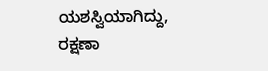ಯಶಸ್ವಿಯಾಗಿದ್ದು, ರಕ್ಷಣಾ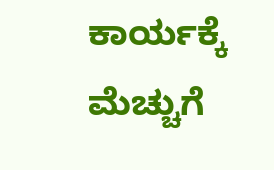ಕಾರ್ಯಕ್ಕೆ ಮೆಚ್ಚುಗೆ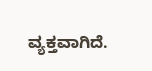ವ್ಯಕ್ತವಾಗಿದೆ.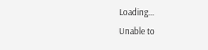Loading...
Unable to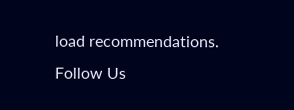load recommendations.
Follow Us